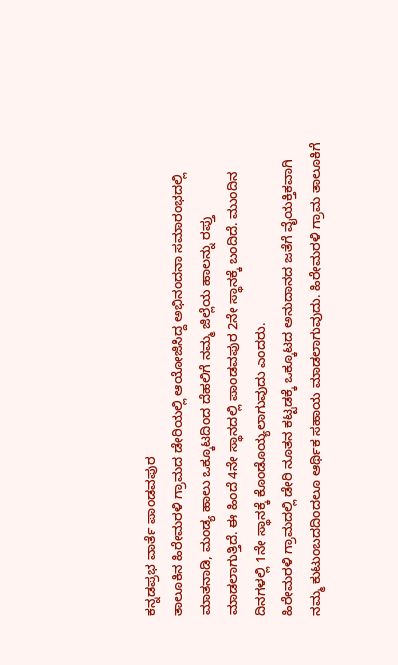ಕನ್ನಡಪ್ರಭ ವಾರ್ತೆ ಪಾಂಡವಪುರ
ತಾಲೂಕಿನ ಹಿರೇಮರಳಿ ಗ್ರಾಮದ ಡೇರಿಯಲ್ಲಿ ಆಯೋಜಿಸಿದ್ದ ಅಭಿನಂದನಾ ಸಮಾರಂಭದಲ್ಲಿ ಮಾತನಾಡಿ, ಮಂಡ್ಯ ಹಾಲು ಒಕ್ಕೂಟದಿಂದ ದೆಹಲಿಗೆ ನಮ್ಮ ಜಿಲ್ಲೆಯ ಹಾಲನ್ನು ರಪ್ತು ಮಾಡಲಾಗುತ್ತಿದೆ. ಈ ಹಿಂದೆ 4ನೇ ಸ್ಥಾನದಲ್ಲಿ ಪಾಂಡವಪುರ 2ನೇ ಸ್ಥಾನಕ್ಕೆ ಬಂದಿದೆ. ಮುಂದಿನ ದಿನಗಳಲ್ಲಿ 1ನೇ ಸ್ಥಾನಕ್ಕೆ ಕೊಂಡೊಯ್ಯಲಾಗುವುದು ಎಂದರು.
ಹಿರೇಮರಳಿ ಗ್ರಾಮದಲ್ಲಿ ಡೇರಿ ನೂತನ ಕಟ್ಟಡಕ್ಕೆ ಒಕ್ಕೂಟದ ಅನುದಾನದ ಜತೆಗೆ ವೈಯಕ್ತಿಕವಾಗಿ ನಮ್ಮ ಕುಟುಂಬದದಿಂದಲೂ ಆರ್ಥಿಕ ಸಹಾಯ ಮಾಡಲಾಗುವುದು. ಹಿರೇಮರಳಿ ಗ್ರಾಮ ತಾಲೂಕಿಗೆ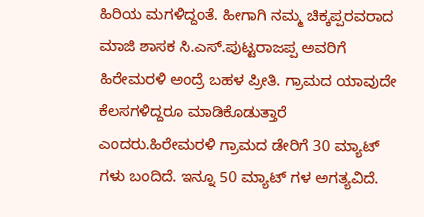ಹಿರಿಯ ಮಗಳಿದ್ದಂತೆ. ಹೀಗಾಗಿ ನಮ್ಮ ಚಿಕ್ಕಪ್ಪರವರಾದ ಮಾಜಿ ಶಾಸಕ ಸಿ.ಎಸ್.ಪುಟ್ಟರಾಜಪ್ಪ ಅವರಿಗೆ ಹಿರೇಮರಳಿ ಅಂದ್ರೆ ಬಹಳ ಪ್ರೀತಿ. ಗ್ರಾಮದ ಯಾವುದೇ ಕೆಲಸಗಳಿದ್ದರೂ ಮಾಡಿಕೊಡುತ್ತಾರೆ ಎಂದರು.ಹಿರೇಮರಳಿ ಗ್ರಾಮದ ಡೇರಿಗೆ 30 ಮ್ಯಾಟ್ ಗಳು ಬಂದಿದೆ. ಇನ್ನೂ 50 ಮ್ಯಾಟ್ ಗಳ ಅಗತ್ಯವಿದೆ.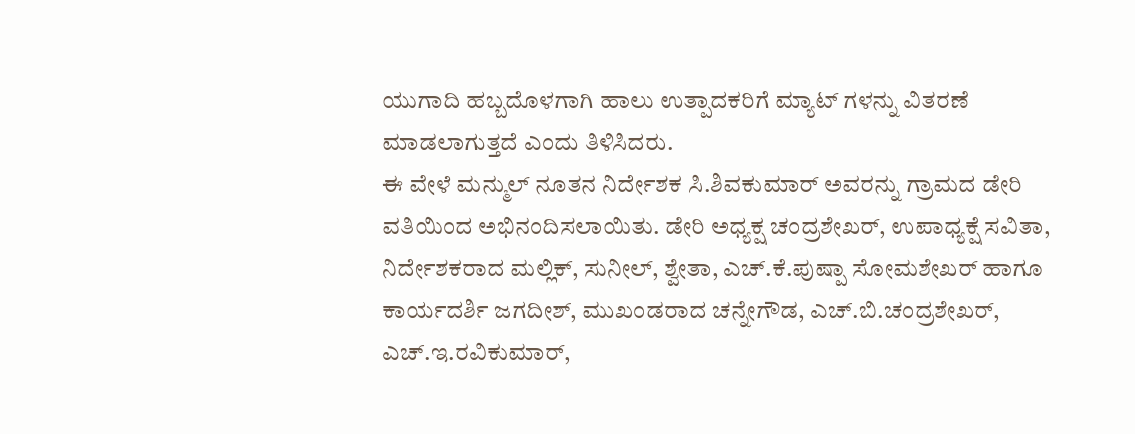ಯುಗಾದಿ ಹಬ್ಬದೊಳಗಾಗಿ ಹಾಲು ಉತ್ಪಾದಕರಿಗೆ ಮ್ಯಾಟ್ ಗಳನ್ನು ವಿತರಣೆ ಮಾಡಲಾಗುತ್ತದೆ ಎಂದು ತಿಳಿಸಿದರು.
ಈ ವೇಳೆ ಮನ್ಮುಲ್ ನೂತನ ನಿರ್ದೇಶಕ ಸಿ.ಶಿವಕುಮಾರ್ ಅವರನ್ನು ಗ್ರಾಮದ ಡೇರಿ ವತಿಯಿಂದ ಅಭಿನಂದಿಸಲಾಯಿತು. ಡೇರಿ ಅಧ್ಯಕ್ಷ ಚಂದ್ರಶೇಖರ್, ಉಪಾಧ್ಯಕ್ಷೆ ಸವಿತಾ, ನಿರ್ದೇಶಕರಾದ ಮಲ್ಲಿಕ್, ಸುನೀಲ್, ಶ್ವೇತಾ, ಎಚ್.ಕೆ.ಪುಷ್ಪಾ ಸೋಮಶೇಖರ್ ಹಾಗೂ ಕಾರ್ಯದರ್ಶಿ ಜಗದೀಶ್, ಮುಖಂಡರಾದ ಚನ್ನೇಗೌಡ, ಎಚ್.ಬಿ.ಚಂದ್ರಶೇಖರ್, ಎಚ್.ಇ.ರವಿಕುಮಾರ್,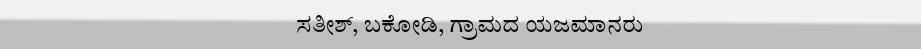ಸತೀಶ್, ಬಕೋಡಿ, ಗ್ರಾಮದ ಯಜಮಾನರು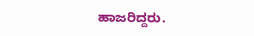ಹಾಜರಿದ್ದರು.